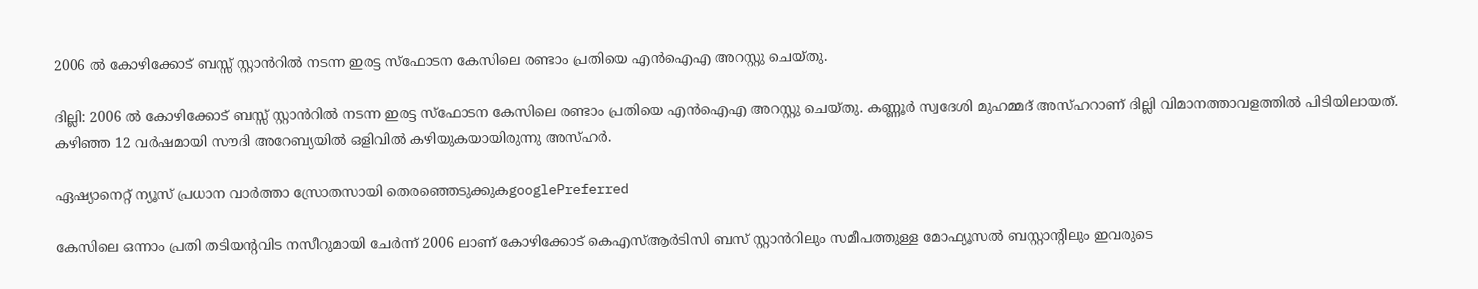2006 ൽ കോഴിക്കോട് ബസ്സ് സ്റ്റാൻറിൽ നടന്ന ഇരട്ട സ്ഫോടന കേസിലെ രണ്ടാം പ്രതിയെ എൻഐഎ അറസ്റ്റു ചെയ്തു.

ദില്ലി: 2006 ൽ കോഴിക്കോട് ബസ്സ് സ്റ്റാൻറിൽ നടന്ന ഇരട്ട സ്ഫോടന കേസിലെ രണ്ടാം പ്രതിയെ എൻഐഎ അറസ്റ്റു ചെയ്തു. കണ്ണൂർ സ്വദേശി മുഹമ്മദ് അസ്ഹറാണ് ദില്ലി വിമാനത്താവളത്തിൽ പിടിയിലായത്. കഴിഞ്ഞ 12 വർഷമായി സൗദി അറേബ്യയിൽ ഒളിവിൽ കഴിയുകയായിരുന്നു അസ്ഹർ.

ഏഷ്യാനെറ്റ് ന്യൂസ് പ്രധാന വാർത്താ സ്രോതസായി തെരഞ്ഞെടുക്കുകgooglePreferred

കേസിലെ ഒന്നാം പ്രതി തടിയന്റവിട നസീറുമായി ചേർന്ന് 2006 ലാണ് കോഴിക്കോട് കെഎസ്ആർടിസി ബസ് സ്റ്റാൻറിലും സമീപത്തുള്ള മോഫ്യൂസൽ ബസ്റ്റാന്റിലും ഇവരുടെ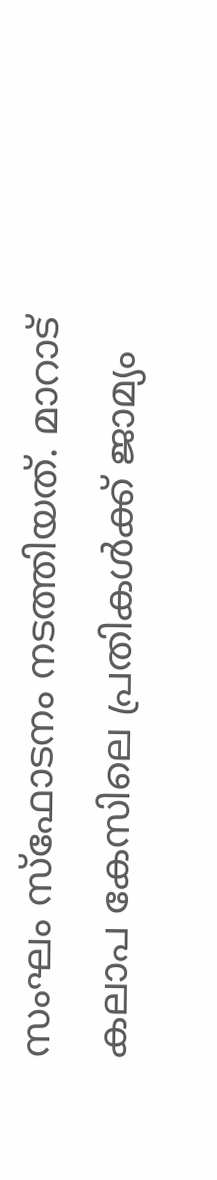സംഘം സ്ഫോടനം നടത്തിയത്. മാറാട് കലാപ കേസിലെ പ്രതികൾക്ക് ജാമ്യം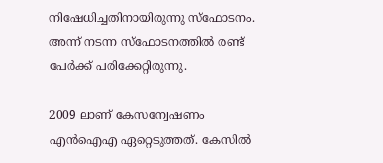നിഷേധിച്ചതിനായിരുന്നു സ്ഫോടനം. അന്ന് നടന്ന സ്ഫോടനത്തിൽ രണ്ട് പേർക്ക് പരിക്കേറ്റിരുന്നു.

2009 ലാണ് കേസന്വേഷണം എൻഐഎ ഏറ്റെടുത്തത്. കേസിൽ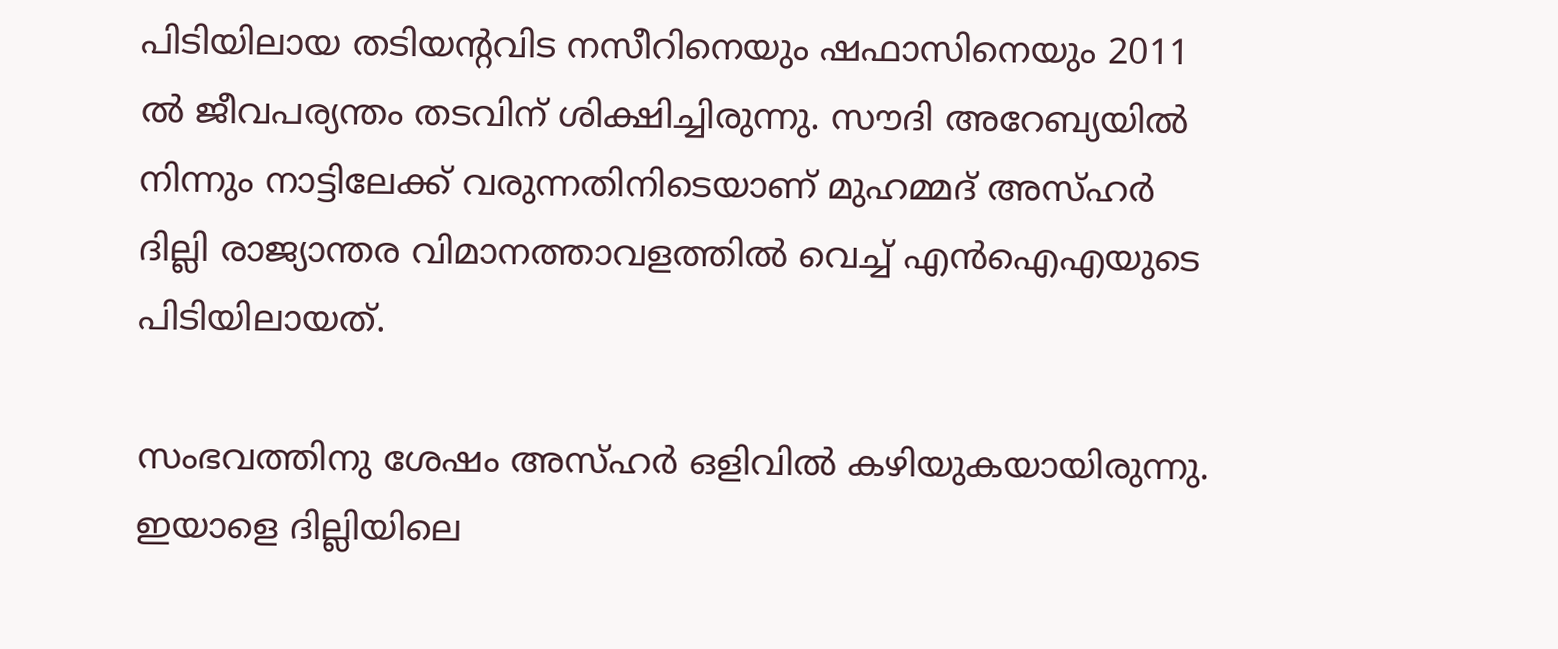പിടിയിലായ തടിയന്‍റവിട നസീറിനെയും ഷഫാസിനെയും 2011 ൽ ജീവപര്യന്തം തടവിന് ശിക്ഷിച്ചിരുന്നു. സൗദി അറേബ്യയിൽ നിന്നും നാട്ടിലേക്ക് വരുന്നതിനിടെയാണ് മുഹമ്മദ് അസ്ഹർ ദില്ലി രാജ്യാന്തര വിമാനത്താവളത്തിൽ വെച്ച് എൻഐഎയുടെ പിടിയിലായത്.

സംഭവത്തിനു ശേഷം അസ്ഹർ ഒളിവിൽ കഴിയുകയായിരുന്നു. ഇയാളെ ദില്ലിയിലെ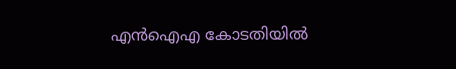എൻഐഎ കോടതിയിൽ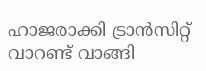ഹാജരാക്കി ട്രാൻസിറ്റ് വാറണ്ട് വാങ്ങി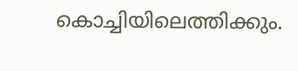കൊച്ചിയിലെത്തിക്കും.